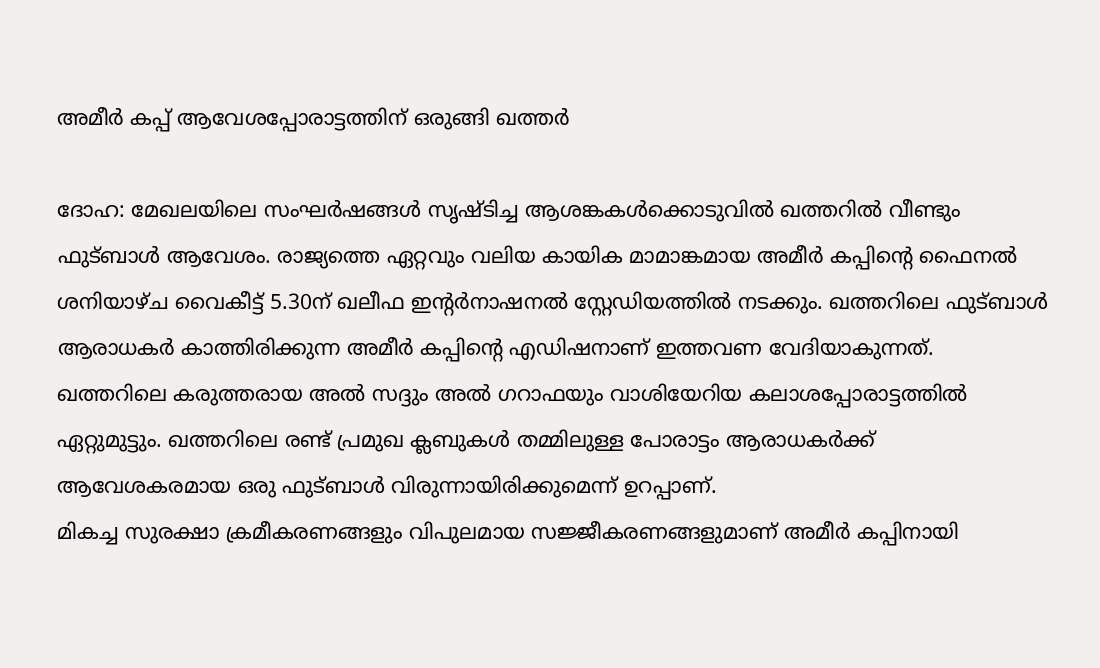അമീർ കപ്പ് ആവേശപ്പോരാട്ടത്തിന് ഒരുങ്ങി ഖത്തർ

ദോഹ: മേഖലയിലെ സംഘർഷങ്ങൾ സൃഷ്ടിച്ച ആശങ്കകൾക്കൊടുവിൽ ഖത്തറിൽ വീണ്ടും ഫുട്ബാൾ ആവേശം. രാജ്യത്തെ ഏറ്റവും വലിയ കായിക മാമാങ്കമായ അമീർ കപ്പിന്റെ ഫൈനൽ ശനിയാഴ്ച വൈകീട്ട് 5.30ന് ഖലീഫ ഇന്റർനാഷനൽ സ്റ്റേഡിയത്തിൽ നടക്കും. ഖത്തറിലെ ഫുട്ബാൾ ആരാധകർ കാത്തിരിക്കുന്ന അമീർ കപ്പിന്റെ എഡിഷനാണ് ഇത്തവണ വേദിയാകുന്നത്. ഖത്തറിലെ കരുത്തരായ അൽ സദ്ദും അൽ ഗറാഫയും വാശിയേറിയ കലാശപ്പോരാട്ടത്തിൽ ഏറ്റുമുട്ടും. ഖത്തറിലെ രണ്ട് പ്രമുഖ ക്ലബുകൾ തമ്മിലുള്ള പോരാട്ടം ആരാധകർക്ക് ആവേശകരമായ ഒരു ഫുട്ബാൾ വിരുന്നായിരിക്കുമെന്ന് ഉറപ്പാണ്.
മികച്ച സുരക്ഷാ ക്രമീകരണങ്ങളും വിപുലമായ സജ്ജീകരണങ്ങളുമാണ് അമീർ കപ്പിനായി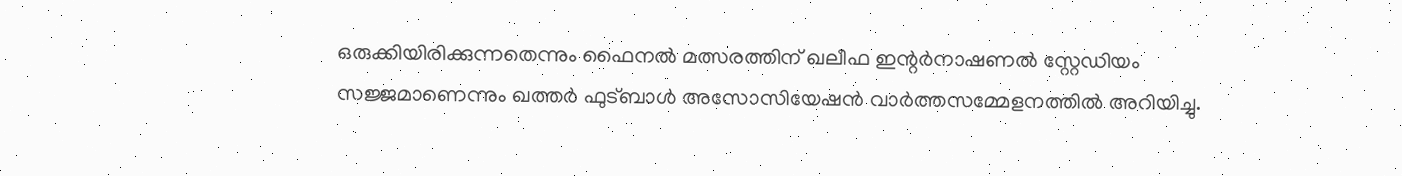ഒരുക്കിയിരിക്കുന്നതെന്നും ഫൈനൽ മത്സരത്തിന് ഖലീഫ ഇന്റർനാഷണൽ സ്റ്റേഡിയം സജ്ജമാണെന്നും ഖത്തർ ഫുട്ബാൾ അസോസിയേഷൻ വാർത്തസമ്മേളനത്തിൽ അറിയിച്ചു.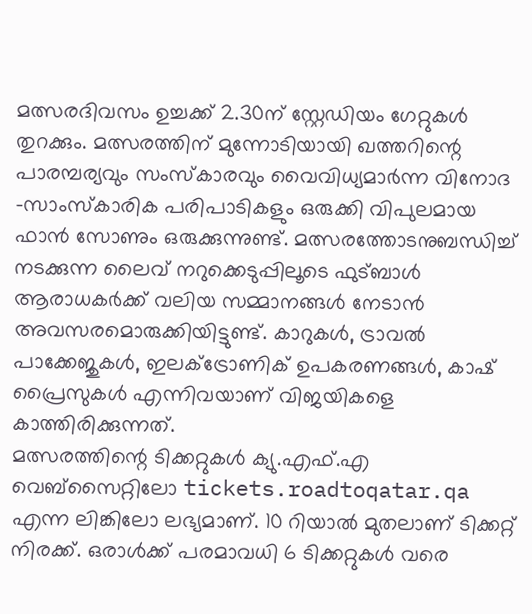മത്സരദിവസം ഉച്ചക്ക് 2.30ന് സ്റ്റേഡിയം ഗേറ്റുകൾ തുറക്കും. മത്സരത്തിന് മുന്നോടിയായി ഖത്തറിന്റെ പാരമ്പര്യവും സംസ്കാരവും വൈവിധ്യമാർന്ന വിനോദ -സാംസ്കാരിക പരിപാടികളും ഒരുക്കി വിപുലമായ ഫാൻ സോണും ഒരുക്കുന്നുണ്ട്. മത്സരത്തോടനുബന്ധിച്ച് നടക്കുന്ന ലൈവ് നറുക്കെടുപ്പിലൂടെ ഫുട്ബാൾ ആരാധകർക്ക് വലിയ സമ്മാനങ്ങൾ നേടാൻ അവസരമൊരുക്കിയിട്ടുണ്ട്. കാറുകൾ, ട്രാവൽ പാക്കേജുകൾ, ഇലക്ട്രോണിക് ഉപകരണങ്ങൾ, കാഷ് പ്രൈസുകൾ എന്നിവയാണ് വിജയികളെ കാത്തിരിക്കുന്നത്.
മത്സരത്തിന്റെ ടിക്കറ്റുകൾ ക്യു.എഫ്.എ വെബ്സൈറ്റിലോ tickets.roadtoqatar.qa എന്ന ലിങ്കിലോ ലഭ്യമാണ്. 10 റിയാൽ മുതലാണ് ടിക്കറ്റ് നിരക്ക്. ഒരാൾക്ക് പരമാവധി 6 ടിക്കറ്റുകൾ വരെ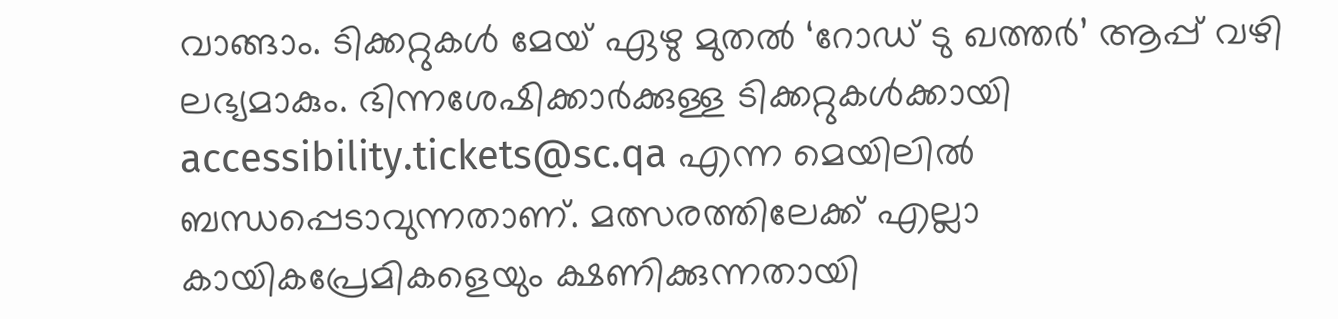വാങ്ങാം. ടിക്കറ്റുകൾ മേയ് ഏഴു മുതൽ ‘റോഡ് ടു ഖത്തർ’ ആപ്പ് വഴി ലഭ്യമാകും. ഭിന്നശേഷിക്കാർക്കുള്ള ടിക്കറ്റുകൾക്കായി accessibility.tickets@sc.qa എന്ന മെയിലിൽ ബന്ധപ്പെടാവുന്നതാണ്. മത്സരത്തിലേക്ക് എല്ലാ കായികപ്രേമികളെയും ക്ഷണിക്കുന്നതായി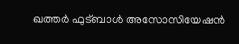ഖത്തർ ഫുട്ബാൾ അസോസിയേഷൻ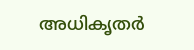അധികൃതർ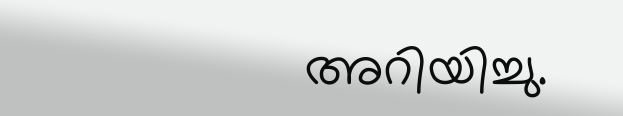അറിയിച്ചു.